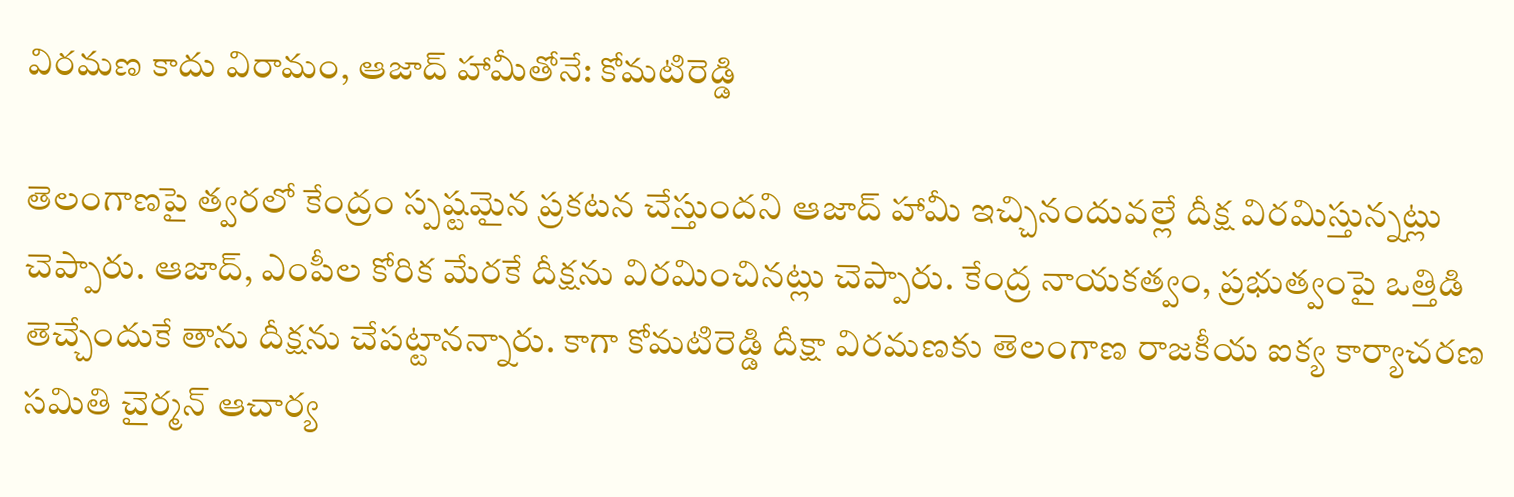విరమణ కాదు విరామం, ఆజాద్ హామీతోనే: కోమటిరెడ్డి

తెలంగాణపై త్వరలో కేంద్రం స్పష్టమైన ప్రకటన చేస్తుందని ఆజాద్ హామీ ఇచ్చినందువల్లే దీక్ష విరమిస్తున్నట్లు చెప్పారు. ఆజాద్, ఎంపీల కోరిక మేరకే దీక్షను విరమించినట్లు చెప్పారు. కేంద్ర నాయకత్వం, ప్రభుత్వంపై ఒత్తిడి తెచ్చేందుకే తాను దీక్షను చేపట్టానన్నారు. కాగా కోమటిరెడ్డి దీక్షా విరమణకు తెలంగాణ రాజకీయ ఐక్య కార్యాచరణ సమితి చైర్మన్ ఆచార్య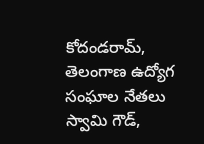కోదండరామ్, తెలంగాణ ఉద్యోగ సంఘాల నేతలు స్వామి గౌడ్,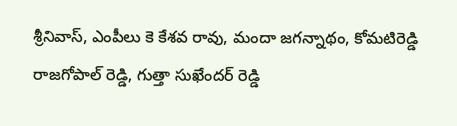శ్రీనివాస్, ఎంపీలు కె కేశవ రావు, మందా జగన్నాథం, కోమటిరెడ్డి రాజగోపాల్ రెడ్డి, గుత్తా సుఖేందర్ రెడ్డి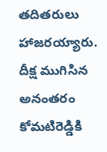తదితరులు హాజరయ్యారు. దీక్ష ముగిసిన అనంతరం కోమటిరెడ్డికి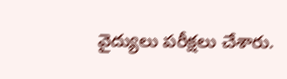వైద్యులు పరీక్షలు చేశారు.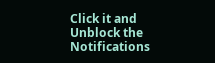Click it and Unblock the Notifications